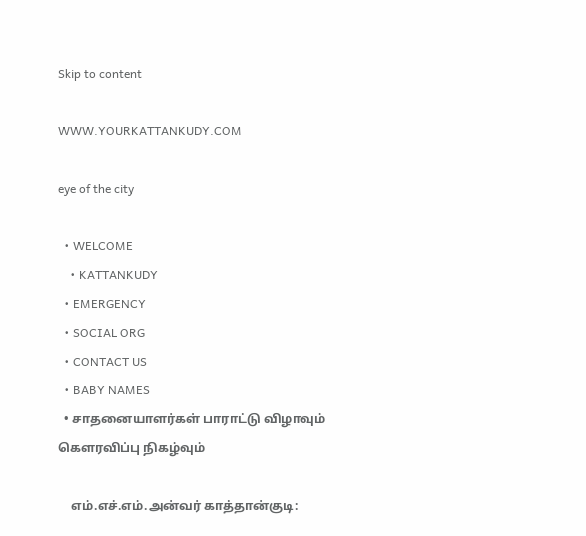Skip to content

WWW.YOURKATTANKUDY.COM

eye of the city

  • WELCOME
    • KATTANKUDY
  • EMERGENCY
  • SOCIAL ORG
  • CONTACT US
  • BABY NAMES
  • சாதனையாளர்கள் பாராட்டு விழாவும் கௌரவிப்பு நிகழ்வும்

    எம்.எச்.எம்.அன்வர் காத்தான்குடி: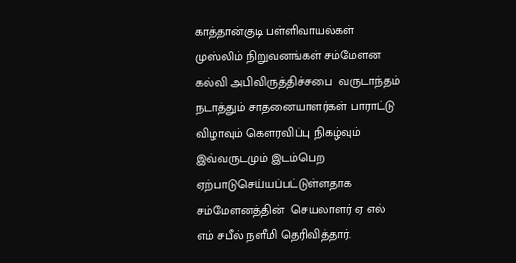காத்தான்குடி பள்ளிவாயல்கள் முஸ்லிம் நிறுவனங்கள் சம்மேளன கல்வி அபிவிருத்திச்சபை  வருடாந்தம் நடாத்தும் சாதனையாளர்கள் பாராட்டு விழாவும் கௌரவிப்பு நிகழ்வும் இவ்வருடமும் இடம்பெற ஏற்பாடுசெய்யப்பட்டுள்ளதாக சம்மேளனத்தின்  செயலாளர் ஏ எல் எம் சபீல் நளீமி தெரிவித்தார்.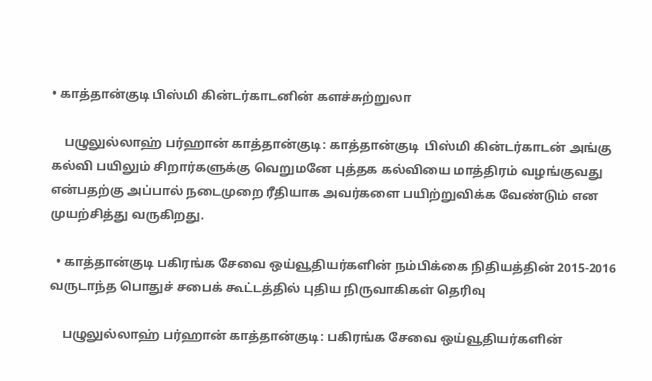• காத்தான்குடி பிஸ்மி கின்டர்காடனின் களச்சுற்றுலா

    பழுலுல்லாஹ் பர்ஹான் காத்தான்குடி: காத்தான்குடி  பிஸ்மி கின்டர்காடன் அங்கு கல்வி பயிலும் சிறார்களுக்கு வெறுமனே புத்தக கல்வியை மாத்திரம் வழங்குவது என்பதற்கு அப்பால் நடைமுறை ரீதியாக அவர்களை பயிற்றுவிக்க வேண்டும் என முயற்சித்து வருகிறது.

  • காத்தான்குடி பகிரங்க சேவை ஒய்வூதியர்களின் நம்பிக்கை நிதியத்தின் 2015-2016 வருடாந்த பொதுச் சபைக் கூட்டத்தில் புதிய நிருவாகிகள் தெரிவு

    பழுலுல்லாஹ் பர்ஹான் காத்தான்குடி: பகிரங்க சேவை ஒய்வூதியர்களின்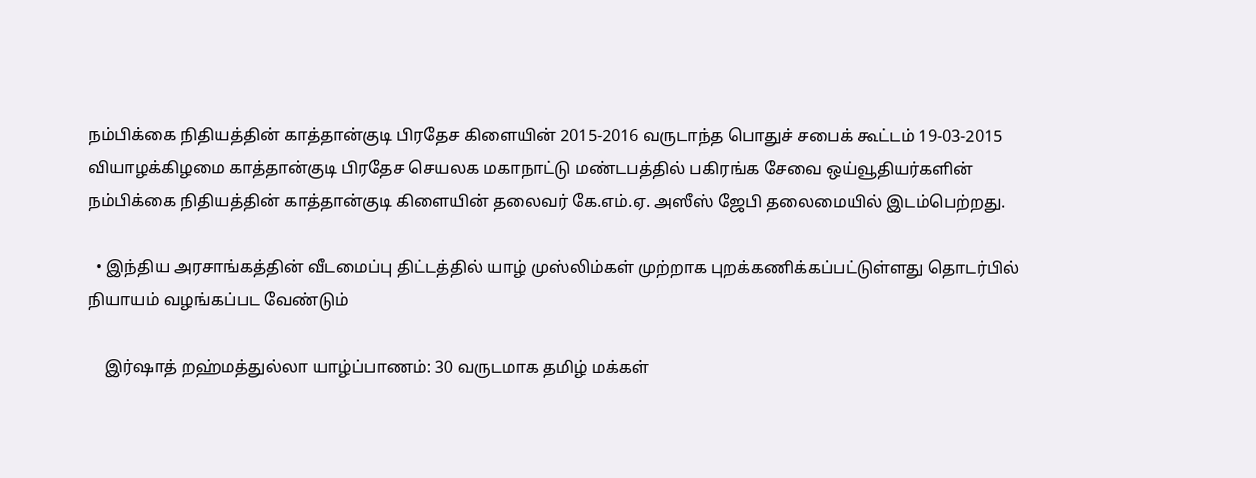நம்பிக்கை நிதியத்தின் காத்தான்குடி பிரதேச கிளையின் 2015-2016 வருடாந்த பொதுச் சபைக் கூட்டம் 19-03-2015 வியாழக்கிழமை காத்தான்குடி பிரதேச செயலக மகாநாட்டு மண்டபத்தில் பகிரங்க சேவை ஒய்வூதியர்களின் நம்பிக்கை நிதியத்தின் காத்தான்குடி கிளையின் தலைவர் கே.எம்.ஏ. அஸீஸ் ஜேபி தலைமையில் இடம்பெற்றது.

  • இந்திய அரசாங்கத்தின் வீடமைப்பு திட்டத்தில் யாழ் முஸ்லிம்கள் முற்றாக புறக்கணிக்கப்பட்டுள்ளது தொடர்பில் நியாயம் வழங்கப்பட வேண்டும்

    இர்ஷாத் றஹ்மத்துல்லா யாழ்ப்பாணம்: 30 வருடமாக தமிழ் மக்கள்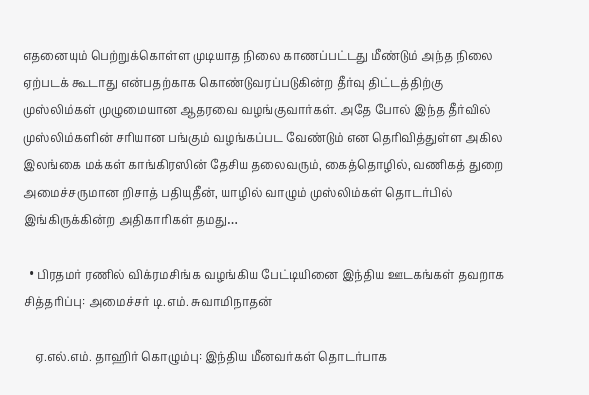எதனையும் பெற்றுக்கொள்ள முடியாத நிலை காணப்பட்டது மீண்டும் அந்த நிலை ஏற்படக் கூடாது என்பதற்காக கொண்டுவரப்படுகின்ற தீர்வு திட்டத்திற்கு முஸ்லிம்கள் முழுமையான ஆதரவை வழங்குவார்கள். அதே போல் இந்த தீர்வில் முஸ்லிம்களின் சரியான பங்கும் வழங்கப்பட வேண்டும் என தெரிவித்துள்ள அகில இலங்கை மக்கள் காங்கிரஸின் தேசிய தலைவரும், கைத்தொழில், வணிகத் துறை அமைச்சருமான றிசாத் பதியுதீன், யாழில் வாழும் முஸ்லிம்கள் தொடர்பில் இங்கிருக்கின்ற அதிகாரிகள் தமது…

  • பிரதமர் ரணில் விக்ரமசிங்க வழங்கிய பேட்டியினை இந்திய ஊடகங்கள் தவறாக சித்தரிப்பு: அமைச்சர் டி.எம். சுவாமிநாதன்

    ஏ.எல்.எம். தாஹிர் கொழும்பு: இந்திய மீனவர்கள் தொடர்பாக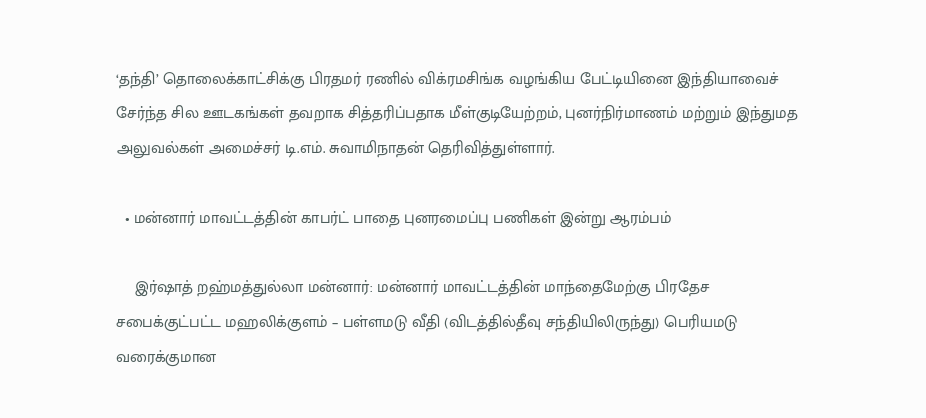‘தந்தி’ தொலைக்காட்சிக்கு பிரதமர் ரணில் விக்ரமசிங்க வழங்கிய பேட்டியினை இந்தியாவைச் சேர்ந்த சில ஊடகங்கள் தவறாக சித்தரிப்பதாக மீள்குடியேற்றம், புனர்நிர்மாணம் மற்றும் இந்துமத அலுவல்கள் அமைச்சர் டி.எம். சுவாமிநாதன் தெரிவித்துள்ளார்.

  • மன்னார் மாவட்டத்தின் காபர்ட் பாதை புனரமைப்பு பணிகள் இன்று ஆரம்பம்

    இர்ஷாத் றஹ்மத்துல்லா மன்னார்: மன்னார் மாவட்டத்தின் மாந்தைமேற்கு பிரதேச சபைக்குட்பட்ட மஹலிக்குளம் – பள்ளமடு வீதி (விடத்தில்தீவு சந்தியிலிருந்து) பெரியமடு வரைக்குமான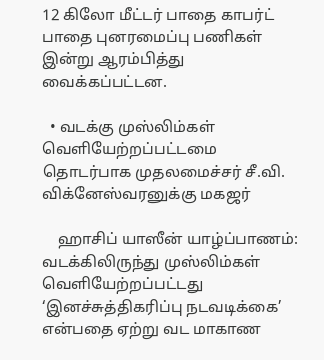12 கிலோ மீட்டர் பாதை காபர்ட் பாதை புனரமைப்பு பணிகள் இன்று ஆரம்பித்து வைக்கப்பட்டன.

  • வடக்கு முஸ்லிம்கள் வெளியேற்றப்பட்டமை தொடர்பாக முதலமைச்சர் சீ.வி. விக்னேஸ்வரனுக்கு மகஜர்

    ஹாசிப் யாஸீன் யாழ்ப்பாணம்: வடக்கிலிருந்து முஸ்லிம்கள் வெளியேற்றப்பட்டது ‘இனச்சுத்திகரிப்பு நடவடிக்கை’ என்பதை ஏற்று வட மாகாண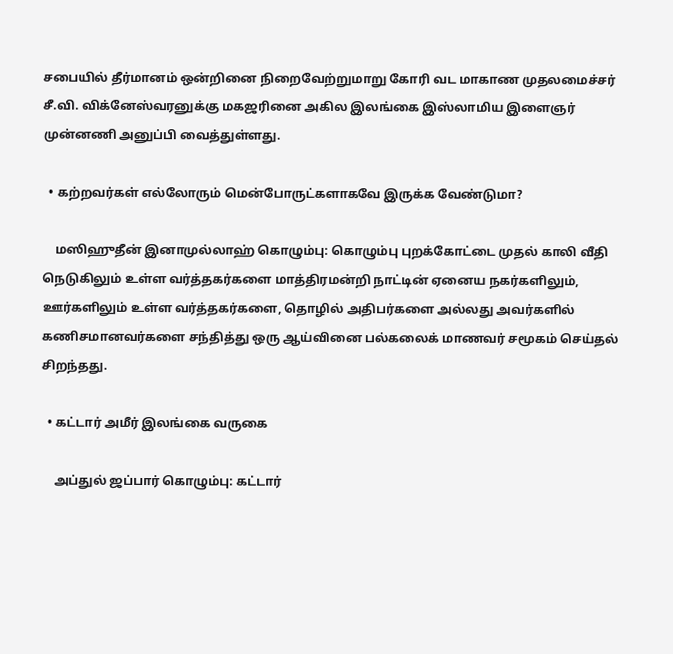சபையில் தீர்மானம் ஒன்றினை நிறைவேற்றுமாறு கோரி வட மாகாண முதலமைச்சர் சீ.வி. விக்னேஸ்வரனுக்கு மகஜரினை அகில இலங்கை இஸ்லாமிய இளைஞர் முன்னணி அனுப்பி வைத்துள்ளது.

  • கற்றவர்கள் எல்லோரும் மென்போருட்களாகவே இருக்க வேண்டுமா?

    மஸிஹுதீன் இனாமுல்லாஹ் கொழும்பு: கொழும்பு புறக்கோட்டை முதல் காலி வீதி நெடுகிலும் உள்ள வர்த்தகர்களை மாத்திரமன்றி நாட்டின் ஏனைய நகர்களிலும், ஊர்களிலும் உள்ள வர்த்தகர்களை, தொழில் அதிபர்களை அல்லது அவர்களில் கணிசமானவர்களை சந்தித்து ஒரு ஆய்வினை பல்கலைக் மாணவர் சமூகம் செய்தல் சிறந்தது.

  • கட்டார் அமீர் இலங்கை வருகை

    அப்துல் ஜப்பார் கொழும்பு: கட்டார்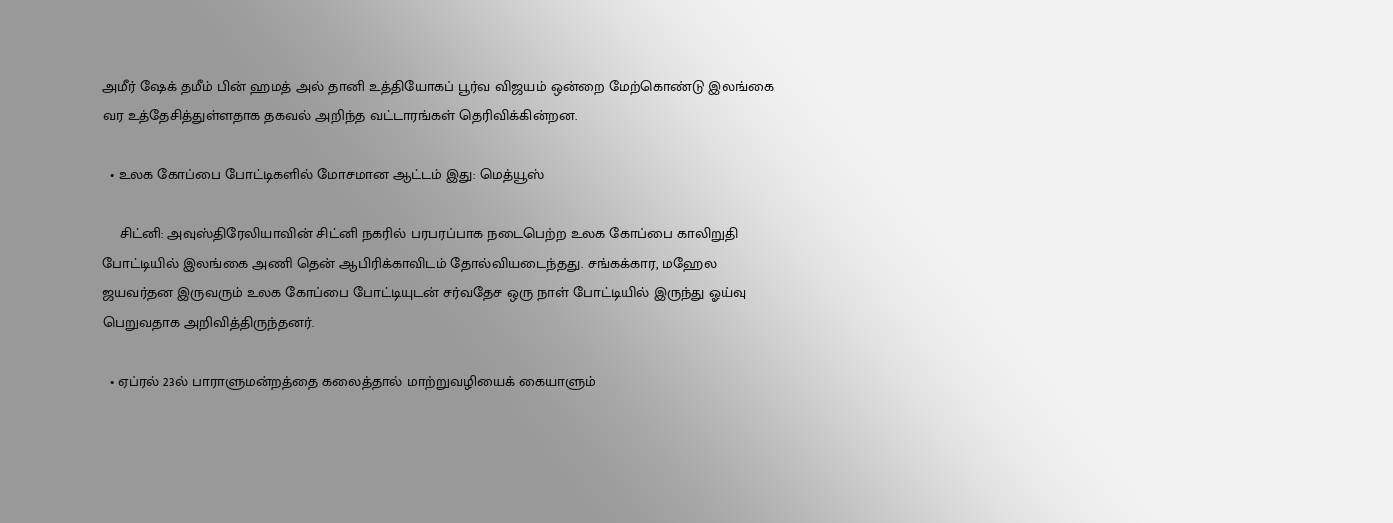அமீர் ஷேக் தமீம் பின் ஹமத் அல் தானி உத்தியோகப் பூர்வ விஜயம் ஒன்றை மேற்கொண்டு இலங்கை வர உத்தேசித்துள்ளதாக தகவல் அறிந்த வட்டாரங்கள் தெரிவிக்கின்றன.

  • உலக கோப்பை போட்டிகளில் மோசமான ஆட்டம் இது: மெத்யூஸ்

    சிட்னி: அவுஸ்திரேலியாவின் சிட்னி நகரில் பரபரப்பாக நடைபெற்ற உலக கோப்பை காலிறுதி போட்டியில் இலங்கை அணி தென் ஆபிரிக்காவிடம் தோல்வியடைந்தது. சங்கக்கார, மஹேல ஜயவர்தன இருவரும் உலக கோப்பை போட்டியுடன் சர்வதேச ஒரு நாள் போட்டியில் இருந்து ஓய்வு பெறுவதாக அறிவித்திருந்தனர்.

  • ஏப்ரல் 23ல் பாராளுமன்றத்தை கலைத்தால் மாற்றுவழியைக் கையாளும்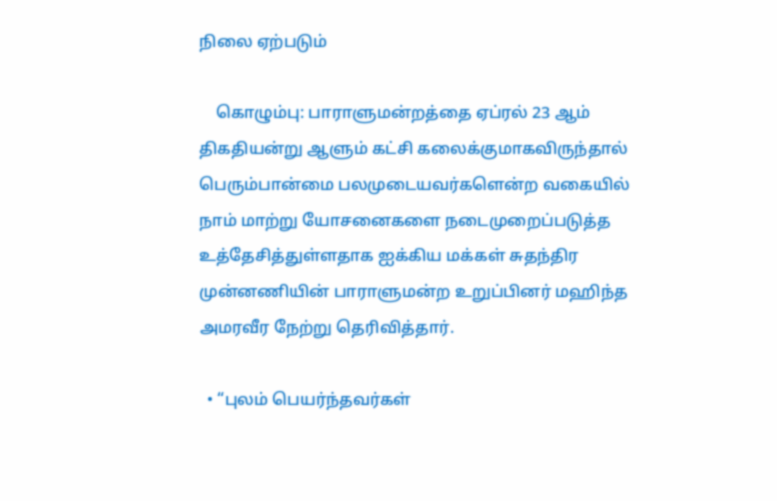நிலை ஏற்படும்

    கொழும்பு: பாராளுமன்றத்தை ஏப்ரல் 23 ஆம் திகதியன்று ஆளும் கட்சி கலைக்குமாகவிருந்தால் பெரும்பான்மை பலமுடையவர்களென்ற வகையில் நாம் மாற்று யோசனைகளை நடைமுறைப்படுத்த உத்தேசித்துள்ளதாக ஐக்கிய மக்கள் சுதந்திர முன்னணியின் பாராளுமன்ற உறுப்பினர் மஹிந்த அமரவீர நேற்று தெரிவித்தார்.

  • “புலம் பெயர்ந்தவர்கள்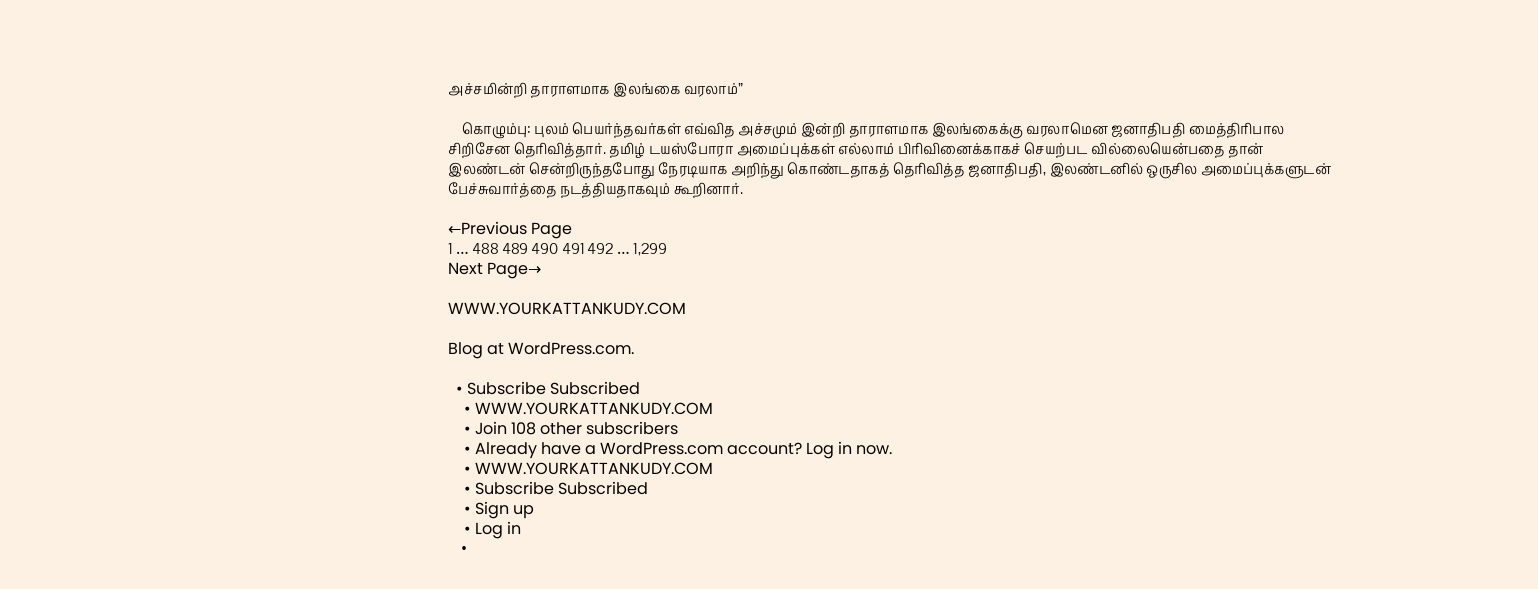அச்சமின்றி தாராளமாக இலங்கை வரலாம்”

    கொழும்பு: புலம் பெயர்ந்தவர்கள் எவ்வித அச்சமும் இன்றி தாராளமாக இலங்கைக்கு வரலாமென ஜனாதிபதி மைத்திரிபால சிறிசேன தெரிவித்தார். தமிழ் டயஸ்போரா அமைப்புக்கள் எல்லாம் பிரிவினைக்காகச் செயற்பட வில்லையென்பதை தான் இலண்டன் சென்றிருந்தபோது நேரடியாக அறிந்து கொண்டதாகத் தெரிவித்த ஜனாதிபதி, இலண்டனில் ஒருசில அமைப்புக்களுடன் பேச்சுவார்த்தை நடத்தியதாகவும் கூறினார்.

←Previous Page
1 … 488 489 490 491 492 … 1,299
Next Page→

WWW.YOURKATTANKUDY.COM

Blog at WordPress.com.

  • Subscribe Subscribed
    • WWW.YOURKATTANKUDY.COM
    • Join 108 other subscribers
    • Already have a WordPress.com account? Log in now.
    • WWW.YOURKATTANKUDY.COM
    • Subscribe Subscribed
    • Sign up
    • Log in
    •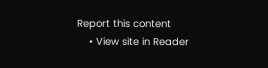Report this content
    • View site in Reader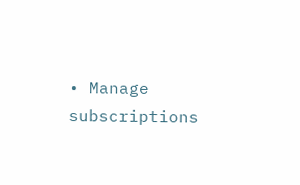• Manage subscriptions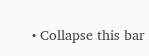• Collapse this bar